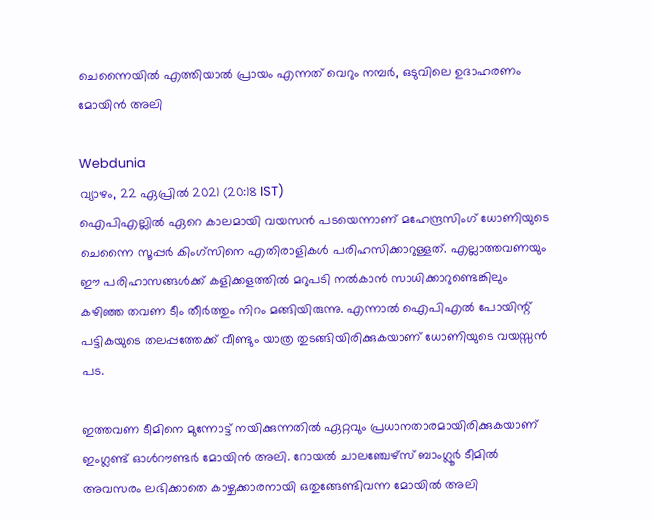ചെന്നൈയിൽ എത്തിയാൽ പ്രായം എന്നത് വെറും നമ്പർ, ഒടുവിലെ ഉദാഹരണം മോയിൻ അലി

Webdunia
വ്യാഴം, 22 ഏപ്രില്‍ 2021 (20:18 IST)
ഐപിഎല്ലിൽ ഏറെ കാലമായി വയസൻ പടയെന്നാണ് മഹേന്ദ്ര‌സിംഗ് ധോണിയുടെ ചെന്നൈ സൂപ്പർ കിംഗ്സിനെ എതിരാളികൾ പരിഹസിക്കാറുള്ളത്. എല്ലാത്തവണയും ഈ പരിഹാസങ്ങൾക്ക് കളിക്കളത്തിൽ മറുപടി നൽകാൻ സാധിക്കാറുണ്ടെങ്കിലും കഴിഞ്ഞ തവണ ടീം തീർത്തും നിറം മങ്ങിയിരുന്നു. എന്നാൽ ഐപിഎൽ പോയിന്റ് പട്ടികയുടെ തലപ്പത്തേക്ക് വീണ്ടും യാത്ര തുടങ്ങിയിരിക്കുകയാണ് ധോണിയുടെ വയസ്സൻ പട.

ഇത്തവണ ടീമിനെ മുന്നോട്ട് നയിക്കുന്നതിൽ ഏറ്റവും പ്രധാനതാരമായിരിക്കുകയാണ് ഇംഗ്ലണ്ട് ഓൾറൗണ്ടർ മോയിൻ അലി. റോയല്‍ ചാലഞ്ചേഴ്‌സ് ബാംഗ്ലൂര്‍ ടീമില്‍ അവസരം ലഭിക്കാതെ കാഴ്ചക്കാരനായി ഒതുങ്ങേണ്ടിവന്ന മോയിൽ അലി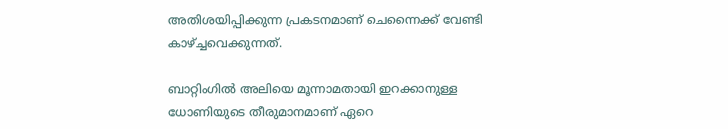അതിശയിപ്പിക്കുന്ന പ്രകടനമാണ് ചെന്നൈക്ക് വേണ്ടി കാഴ്‌ച്ചവെക്കുന്നത്.

ബാറ്റിംഗിൽ അലിയെ മൂന്നാമതായി ഇറക്കാനുള്ള ധോണിയുടെ തീരുമാനമാണ് ഏറെ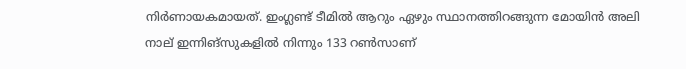നിർണായകമായത്. ഇംഗ്ലണ്ട് ടീമിൽ ആറും ഏഴും സ്ഥാനത്തിറങ്ങുന്ന മോയിൻ അലി നാല് ഇന്നിങ്‌സുകളില്‍ നിന്നും 133 റണ്‍സാണ്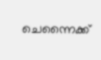ചെന്നൈക്ക്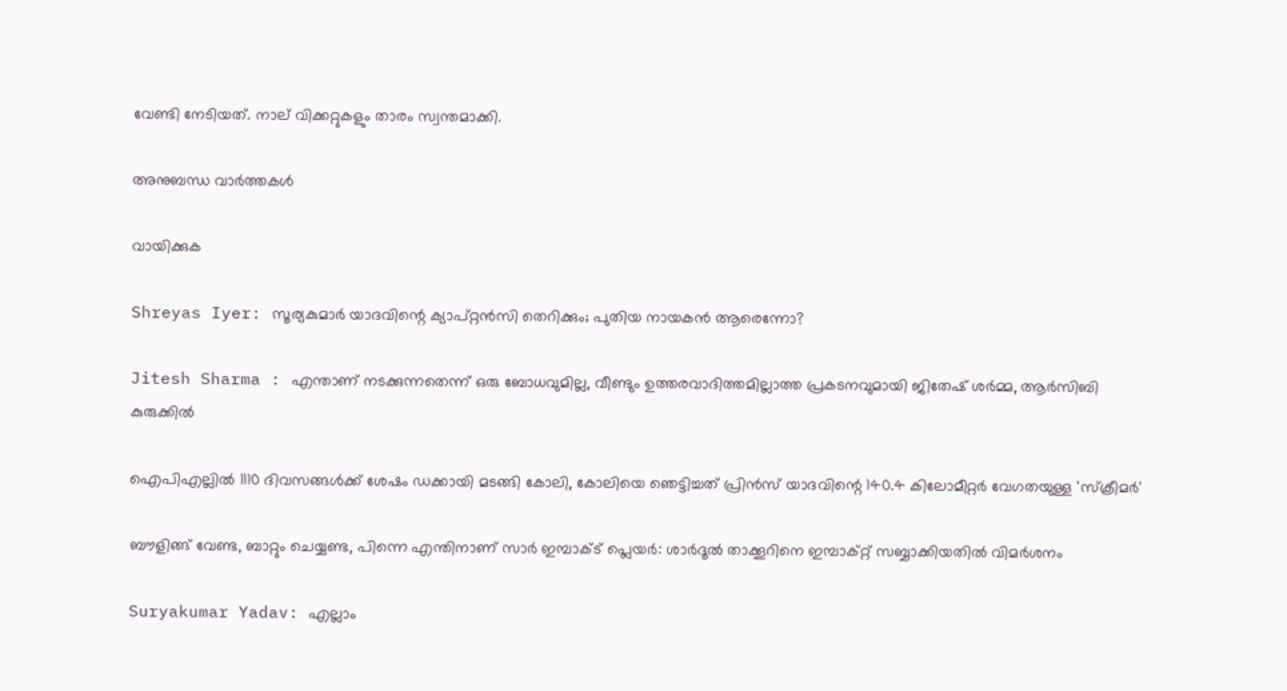വേണ്ടി നേടിയത്. നാല് വിക്കറ്റുകളും താരം സ്വന്തമാക്കി.

അനുബന്ധ വാര്‍ത്തകള്‍

വായിക്കുക

Shreyas Iyer: സൂര്യകുമാർ യാദവിന്റെ ക്യാപ്റ്റൻസി തെറിക്കും; പുതിയ നായകൻ ആരെന്നോ?

Jitesh Sharma : എന്താണ് നടക്കുന്നതെന്ന് ഒരു ബോധവുമില്ല, വീണ്ടും ഉത്തരവാദിത്തമില്ലാത്ത പ്രകടനവുമായി ജിതേഷ് ശർമ്മ, ആർസിബി കുരുക്കിൽ

ഐപിഎല്ലിൽ 1110 ദിവസങ്ങൾക്ക് ശേഷം ഡക്കായി മടങ്ങി കോലി, കോലിയെ ഞെട്ടിച്ചത് പ്രിൻസ് യാദവിന്റെ 140.4 കിലോമീറ്റർ വേഗതയുള്ള 'സ്‌ക്രീമർ'

ബൗളിങ്ങ് വേണ്ട, ബാറ്റും ചെയ്യണ്ട, പിന്നെ എന്തിനാണ് സാർ ഇമ്പാക്ട് പ്ലെയർ: ശാർദൂൽ താക്കൂറിനെ ഇമ്പാക്റ്റ് സബ്ബാക്കിയതിൽ വിമർശനം

Suryakumar Yadav: എല്ലാം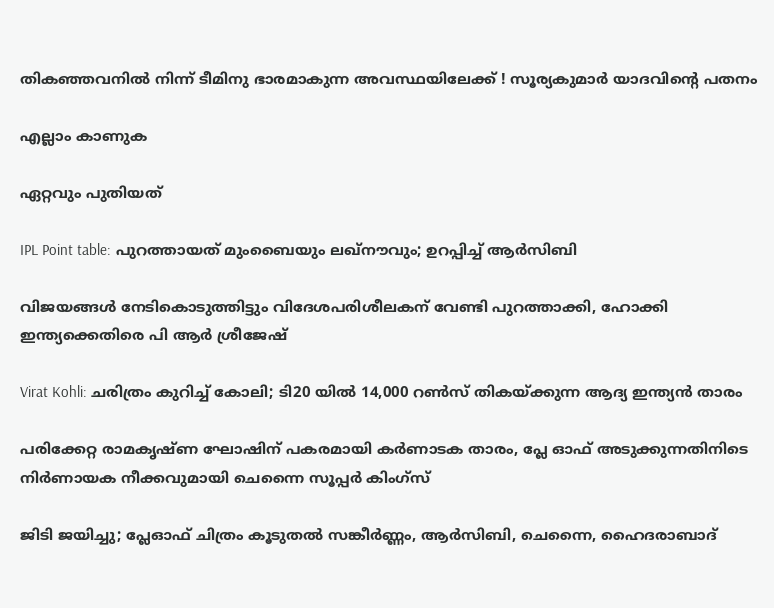തികഞ്ഞവനിൽ നിന്ന് ടീമിനു ഭാരമാകുന്ന അവസ്ഥയിലേക്ക് ! സൂര്യകുമാർ യാദവിന്റെ പതനം

എല്ലാം കാണുക

ഏറ്റവും പുതിയത്

IPL Point table: പുറത്തായത് മുംബൈയും ലഖ്‌നൗവും; ഉറപ്പിച്ച് ആർസിബി

വിജയങ്ങൾ നേടികൊടുത്തിട്ടും വിദേശപരിശീലകന് വേണ്ടി പുറത്താക്കി, ഹോക്കി ഇന്ത്യക്കെതിരെ പി ആർ ശ്രീജേഷ്

Virat Kohli: ചരിത്രം കുറിച്ച് കോലി; ടി20 യിൽ 14,000 റൺസ് തികയ്ക്കുന്ന ആദ്യ ഇന്ത്യൻ താരം

പരിക്കേറ്റ രാമകൃഷ്ണ ഘോഷിന് പകരമായി കർണാടക താരം, പ്ലേ ഓഫ് അടുക്കുന്നതിനിടെ നിർണായക നീക്കവുമായി ചെന്നൈ സൂപ്പർ കിംഗ്സ്

ജിടി ജയിച്ചു; പ്ലേഓഫ് ചിത്രം കൂടുതൽ സങ്കീർണ്ണം, ആർസിബി, ചെന്നൈ, ഹൈദരാബാദ്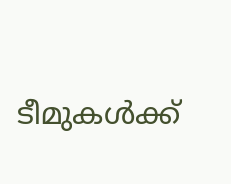ടീമുകൾക്ക്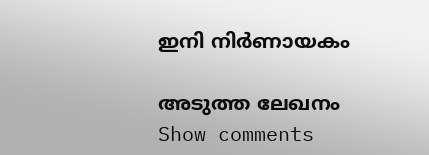ഇനി നിർണായകം

അടുത്ത ലേഖനം
Show comments